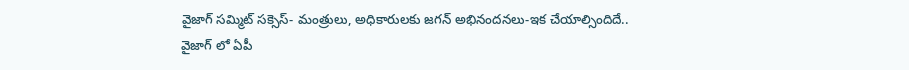వైజాగ్ సమ్మిట్ సక్సెస్- మంత్రులు, అధికారులకు జగన్ అభినందనలు-ఇక చేయాల్సిందిదే..
వైజాగ్ లో ఏపీ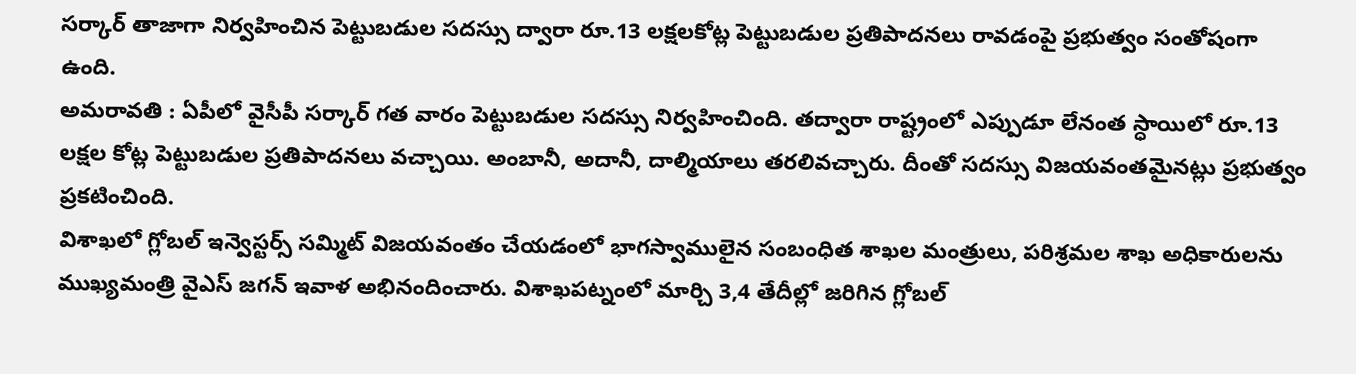సర్కార్ తాజాగా నిర్వహించిన పెట్టుబడుల సదస్సు ద్వారా రూ.13 లక్షలకోట్ల పెట్టుబడుల ప్రతిపాదనలు రావడంపై ప్రభుత్వం సంతోషంగా ఉంది.
అమరావతి : ఏపీలో వైసీపీ సర్కార్ గత వారం పెట్టుబడుల సదస్సు నిర్వహించింది. తద్వారా రాష్ట్రంలో ఎప్పుడూ లేనంత స్ధాయిలో రూ.13 లక్షల కోట్ల పెట్టుబడుల ప్రతిపాదనలు వచ్చాయి. అంబానీ, అదానీ, దాల్మియాలు తరలివచ్చారు. దీంతో సదస్సు విజయవంతమైనట్లు ప్రభుత్వం ప్రకటించింది.
విశాఖలో గ్లోబల్ ఇన్వెస్టర్స్ సమ్మిట్ విజయవంతం చేయడంలో భాగస్వాములైన సంబంధిత శాఖల మంత్రులు, పరిశ్రమల శాఖ అధికారులను ముఖ్యమంత్రి వైఎస్ జగన్ ఇవాళ అభినందించారు. విశాఖపట్నంలో మార్చి 3,4 తేదీల్లో జరిగిన గ్లోబల్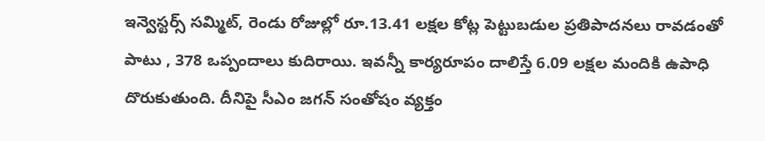ఇన్వెస్టర్స్ సమ్మిట్, రెండు రోజుల్లో రూ.13.41 లక్షల కోట్ల పెట్టుబడుల ప్రతిపాదనలు రావడంతో పాటు , 378 ఒప్పందాలు కుదిరాయి. ఇవన్నీ కార్యరూపం దాలిస్తే 6.09 లక్షల మందికి ఉపాధి దొరుకుతుంది. దీనిపై సీఎం జగన్ సంతోషం వ్యక్తం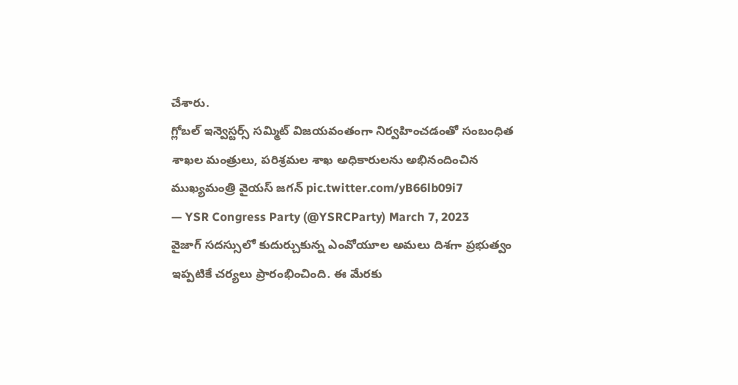చేశారు.
గ్లోబల్ ఇన్వెస్టర్స్ సమ్మిట్ విజయవంతంగా నిర్వహించడంతో సంబంధిత శాఖల మంత్రులు, పరిశ్రమల శాఖ అధికారులను అభినందించిన ముఖ్యమంత్రి వైయస్ జగన్ pic.twitter.com/yB66lb09i7
— YSR Congress Party (@YSRCParty) March 7, 2023
వైజాగ్ సదస్సులో కుదుర్చుకున్న ఎంవోయూల అమలు దిశగా ప్రభుత్వం ఇప్పటికే చర్యలు ప్రారంభించింది. ఈ మేరకు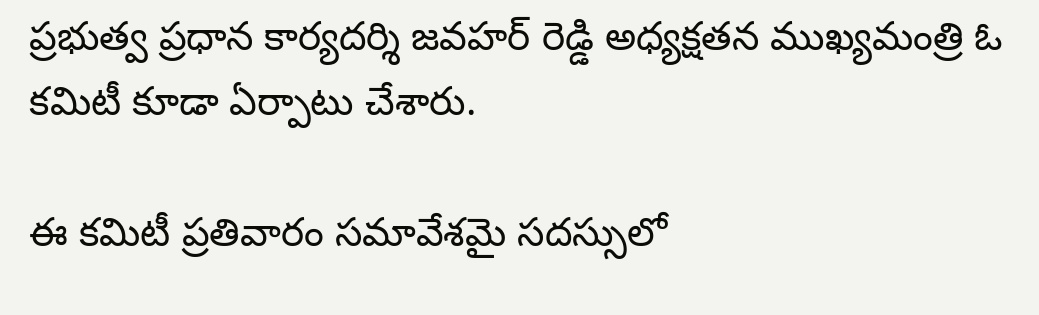ప్రభుత్వ ప్రధాన కార్యదర్శి జవహర్ రెడ్డి అధ్యక్షతన ముఖ్యమంత్రి ఓ కమిటీ కూడా ఏర్పాటు చేశారు.

ఈ కమిటీ ప్రతివారం సమావేశమై సదస్సులో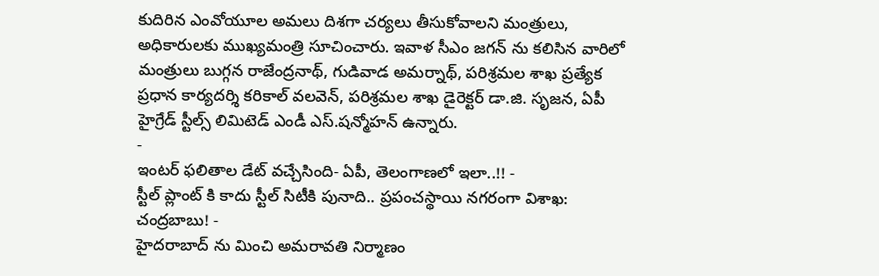కుదిరిన ఎంవోయూల అమలు దిశగా చర్యలు తీసుకోవాలని మంత్రులు, అధికారులకు ముఖ్యమంత్రి సూచించారు. ఇవాళ సీఎం జగన్ ను కలిసిన వారిలో మంత్రులు బుగ్గన రాజేంద్రనాథ్, గుడివాడ అమర్నాథ్, పరిశ్రమల శాఖ ప్రత్యేక ప్రధాన కార్యదర్శి కరికాల్ వలవెన్, పరిశ్రమల శాఖ డైరెక్టర్ డా.జి. సృజన, ఏపీ హైగ్రేడ్ స్టీల్స్ లిమిటెడ్ ఎండీ ఎస్.షన్మోహన్ ఉన్నారు.
-
ఇంటర్ ఫలితాల డేట్ వచ్చేసింది- ఏపీ, తెలంగాణలో ఇలా..!! -
స్టీల్ ప్లాంట్ కి కాదు స్టీల్ సిటీకి పునాది.. ప్రపంచస్థాయి నగరంగా విశాఖ: చంద్రబాబు! -
హైదరాబాద్ ను మించి అమరావతి నిర్మాణం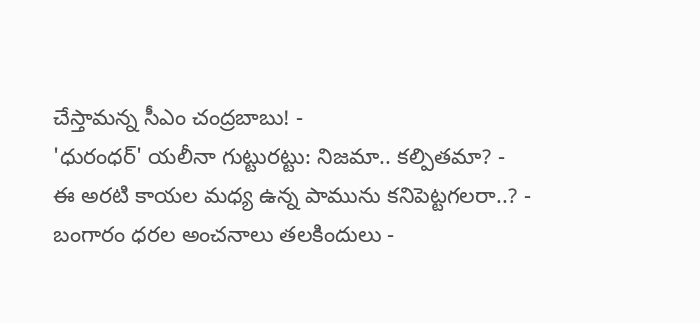చేస్తామన్న సీఎం చంద్రబాబు! -
'ధురంధర్' యలీనా గుట్టురట్టు: నిజమా.. కల్పితమా? -
ఈ అరటి కాయల మధ్య ఉన్న పామును కనిపెట్టగలరా..? -
బంగారం ధరల అంచనాలు తలకిందులు -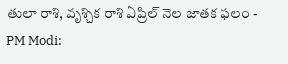తులా రాశి, వృశ్చిక రాశి ఏప్రిల్ నెల జాతక ఫలం -
PM Modi: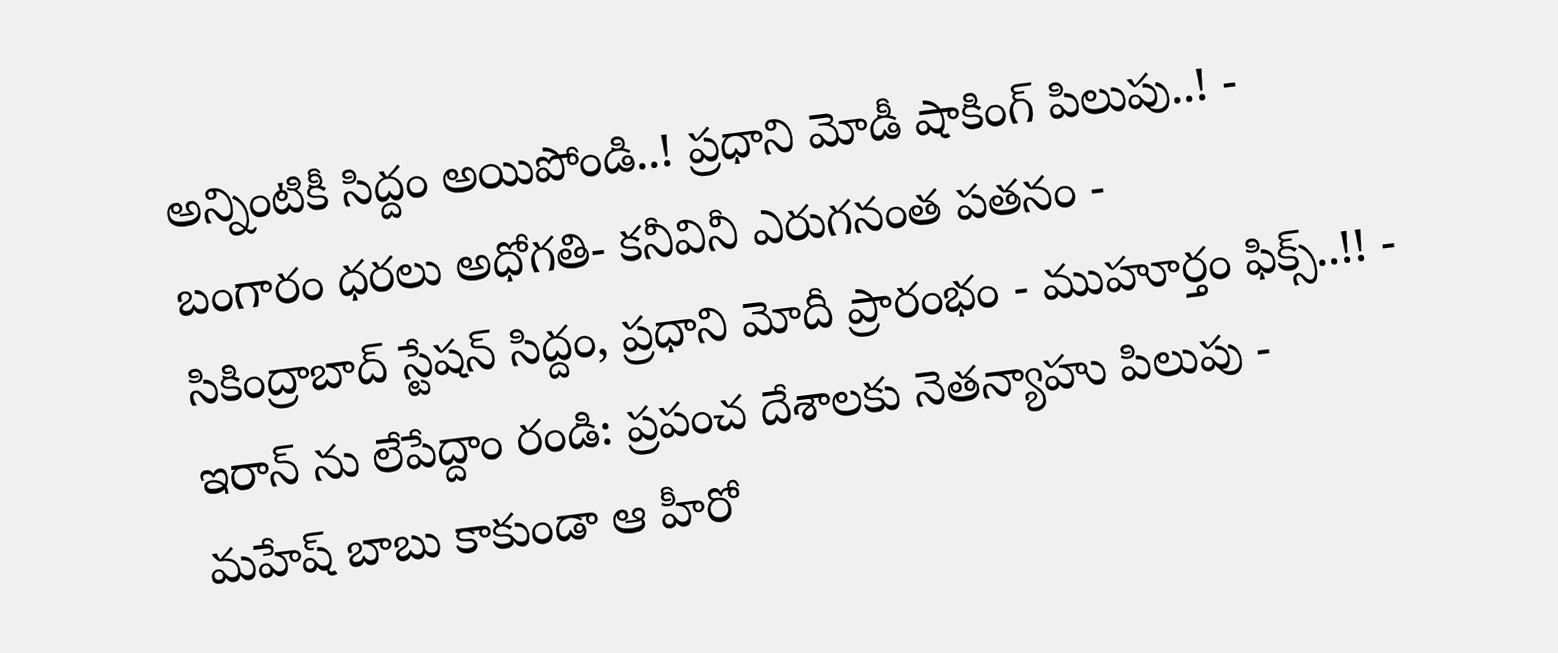అన్నింటికీ సిద్దం అయిపోండి..! ప్రధాని మోడీ షాకింగ్ పిలుపు..! -
బంగారం ధరలు అధోగతి- కనీవినీ ఎరుగనంత పతనం -
సికింద్రాబాద్ స్టేషన్ సిద్దం, ప్రధాని మోదీ ప్రారంభం - ముహూర్తం ఫిక్స్..!! -
ఇరాన్ ను లేపేద్దాం రండి: ప్రపంచ దేశాలకు నెతన్యాహు పిలుపు -
మహేష్ బాబు కాకుండా ఆ హీరో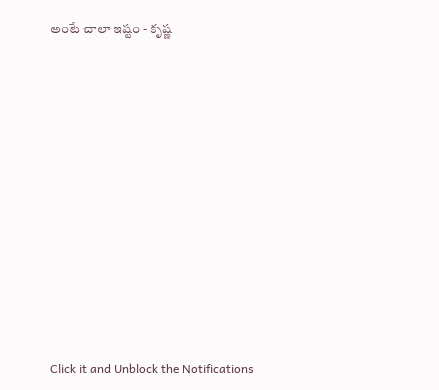అంటే చాలా ఇష్టం - కృష్ణ












Click it and Unblock the Notifications